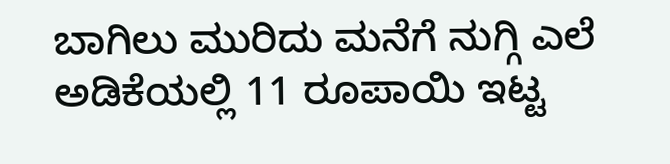ಬಾಗಿಲು ಮುರಿದು ಮನೆಗೆ ನುಗ್ಗಿ ಎಲೆ ಅಡಿಕೆಯಲ್ಲಿ 11 ರೂಪಾಯಿ ಇಟ್ಟ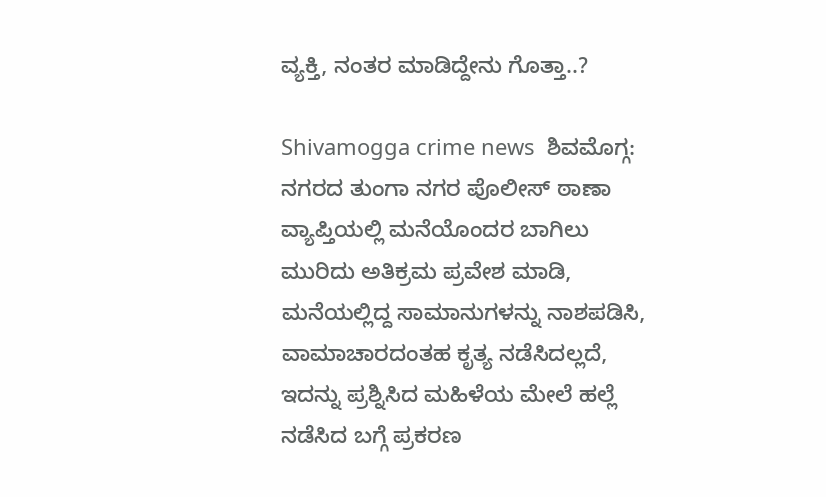ವ್ಯಕ್ತಿ, ನಂತರ ಮಾಡಿದ್ದೇನು ಗೊತ್ತಾ..?

Shivamogga crime news  ಶಿವಮೊಗ್ಗ: ನಗರದ ತುಂಗಾ ನಗರ ಪೊಲೀಸ್ ಠಾಣಾ ವ್ಯಾಪ್ತಿಯಲ್ಲಿ ಮನೆಯೊಂದರ ಬಾಗಿಲು ಮುರಿದು ಅತಿಕ್ರಮ ಪ್ರವೇಶ ಮಾಡಿ, ಮನೆಯಲ್ಲಿದ್ದ ಸಾಮಾನುಗಳನ್ನು ನಾಶಪಡಿಸಿ, ವಾಮಾಚಾರದಂತಹ ಕೃತ್ಯ ನಡೆಸಿದಲ್ಲದೆ, ಇದನ್ನು ಪ್ರಶ್ನಿಸಿದ ಮಹಿಳೆಯ ಮೇಲೆ ಹಲ್ಲೆ ನಡೆಸಿದ ಬಗ್ಗೆ ಪ್ರಕರಣ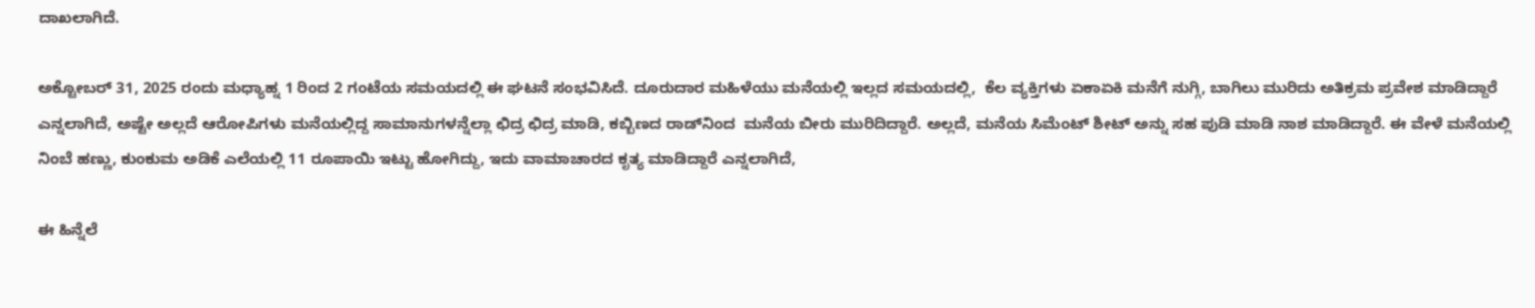ದಾಖಲಾಗಿದೆ.

ಅಕ್ಟೋಬರ್ 31, 2025 ರಂದು ಮಧ್ಯಾಹ್ನ 1 ರಿಂದ 2 ಗಂಟೆಯ ಸಮಯದಲ್ಲಿ ಈ ಘಟನೆ ಸಂಭವಿಸಿದೆ. ದೂರುದಾರ ಮಹಿಳೆಯು ಮನೆಯಲ್ಲಿ ಇಲ್ಲದ ಸಮಯದಲ್ಲಿ,  ಕೆಲ ವ್ಯಕ್ತಿಗಳು ಏಕಾಏಕಿ ಮನೆಗೆ ನುಗ್ಗಿ, ಬಾಗಿಲು ಮುರಿದು ಅತಿಕ್ರಮ ಪ್ರವೇಶ ಮಾಡಿದ್ದಾರೆ ಎನ್ನಲಾಗಿದೆ, ಅಷ್ಟೇ ಅಲ್ಲದೆ ಆರೋಪಿಗಳು ಮನೆಯಲ್ಲಿದ್ದ ಸಾಮಾನುಗಳನ್ನೆಲ್ಲಾ ಛಿದ್ರ ಛಿದ್ರ ಮಾಡಿ, ಕಬ್ಬಿಣದ ರಾಡ್‌ನಿಂದ  ಮನೆಯ ಬೀರು ಮುರಿದಿದ್ದಾರೆ. ಅಲ್ಲದೆ, ಮನೆಯ ಸಿಮೆಂಟ್ ಶೀಟ್ ಅನ್ನು ಸಹ ಪುಡಿ ಮಾಡಿ ನಾಶ ಮಾಡಿದ್ದಾರೆ. ಈ ವೇಳೆ ಮನೆಯಲ್ಲಿ ನಿಂಬೆ ಹಣ್ಣು, ಕುಂಕುಮ ಅಡಿಕೆ ಎಲೆಯಲ್ಲಿ 11 ರೂಪಾಯಿ ಇಟ್ಟು ಹೋಗಿದ್ದು, ಇದು ವಾಮಾಚಾರದ ಕೃತ್ಯ ಮಾಡಿದ್ದಾರೆ ಎನ್ನಲಾಗಿದೆ,

ಈ ಹಿನ್ನೆಲೆ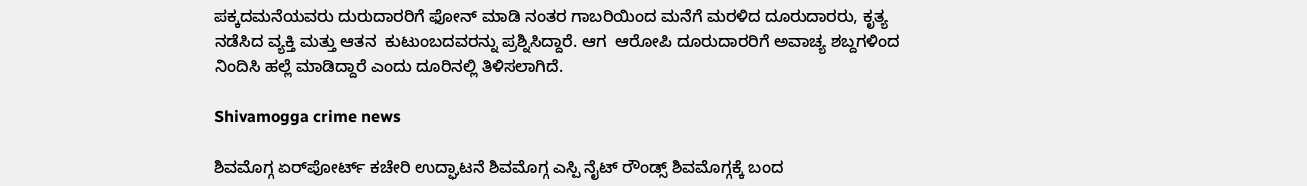ಪಕ್ಕದಮನೆಯವರು ದುರುದಾರರಿಗೆ ಫೋನ್ ಮಾಡಿ ನಂತರ ಗಾಬರಿಯಿಂದ ಮನೆಗೆ ಮರಳಿದ ದೂರುದಾರರು, ಕೃತ್ಯ ನಡೆಸಿದ ವ್ಯಕ್ತಿ ಮತ್ತು ಆತನ  ಕುಟುಂಬದವರನ್ನು ಪ್ರಶ್ನಿಸಿದ್ದಾರೆ. ಆಗ  ಆರೋಪಿ ದೂರುದಾರರಿಗೆ ಅವಾಚ್ಯ ಶಬ್ದಗಳಿಂದ ನಿಂದಿಸಿ ಹಲ್ಲೆ ಮಾಡಿದ್ದಾರೆ ಎಂದು ದೂರಿನಲ್ಲಿ ತಿಳಿಸಲಾಗಿದೆ.

Shivamogga crime news

ಶಿವಮೊಗ್ಗ ಏರ್‌ಪೋರ್ಟ್ ಕಚೇರಿ ಉದ್ಘಾಟನೆ ಶಿವಮೊಗ್ಗ ಎಸ್ಪಿ ನೈಟ್ ರೌಂಡ್ಸ್ ಶಿವಮೊಗ್ಗಕ್ಕೆ ಬಂದ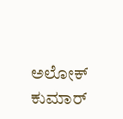ಅಲೋಕ್ ಕುಮಾರ್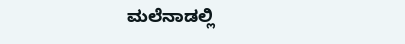ಮಲೆನಾಡಲ್ಲಿ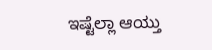ಇಷ್ಟೆಲ್ಲಾ ಆಯ್ತು